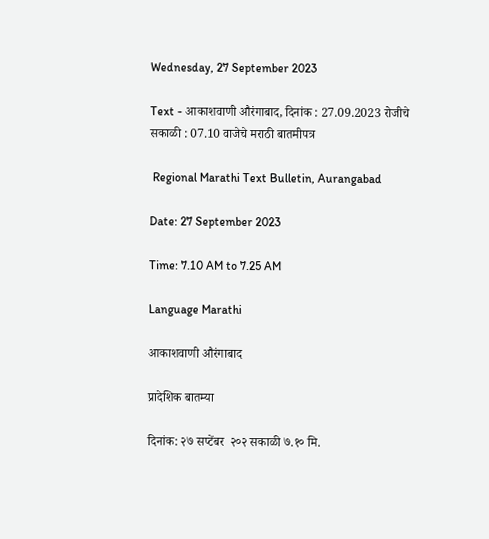Wednesday, 27 September 2023

Text - आकाशवाणी औरंगाबाद, दिनांक : 27.09.2023 रोजीचे सकाळी : 07.10 वाजेचे मराठी बातमीपत्र

 Regional Marathi Text Bulletin, Aurangabad

Date: 27 September 2023

Time: 7.10 AM to 7.25 AM

Language Marathi

आकाशवाणी औरंगाबाद

प्रादेशिक बातम्या

दिनांक: २७ सप्टेंबर  २०२ सकाळी ७.१० मि.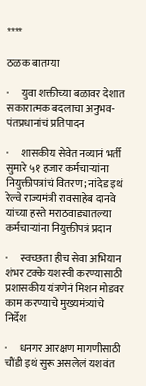****

ठळक बातम्या

·      युवा शक्तीच्या बळावर देशात सकारात्मक बदलाचा अनुभव-पंतप्रधानांचं प्रतिपादन

·      शासकीय सेवेत नव्यानं भर्ती सुमारे ५१ हजार कर्मचाऱ्यांना नियुक्तीपत्रांचं वितरण; नांदेड इथं रेल्वे राज्यमंत्री रावसाहेब दानवे यांच्या हस्ते मराठवाड्यातल्या कर्मचाऱ्यांना नियुक्तीपत्रं प्रदान

·      स्वच्छता हीच सेवा अभियान शंभर टक्के यशस्वी करण्यासाठी प्रशासकीय यंत्रणेनं मिशन मोडवर काम करण्याचे मुख्यमंत्र्यांचे निर्देश

·      धनगर आरक्षण मागणीसाठी चौंडी इथं सुरू असलेलं यशवंत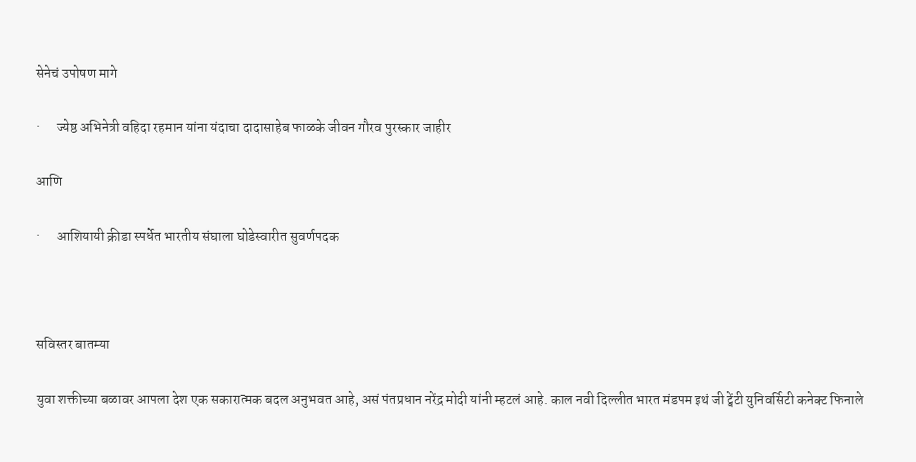सेनेचं उपोषण मागे

·      ज्येष्ठ अभिनेत्री वहिदा रहमान यांना यंदाचा दादासाहेब फाळके जीवन गौरव पुरस्कार जाहीर

आणि

·      आशियायी क्रीडा स्पर्धेत भारतीय संघाला घोडेस्वारीत सुवर्णपदक



सविस्तर बातम्या

युवा शक्तीच्या बळावर आपला देश एक सकारात्मक बदल अनुभवत आहे, असं पंतप्रधान नरेंद्र मोदी यांनी म्हटलं आहे. काल नवी दिल्लीत भारत मंडपम इथं जी ट्वेंटी युनिवर्सिटी कनेक्ट फिनाले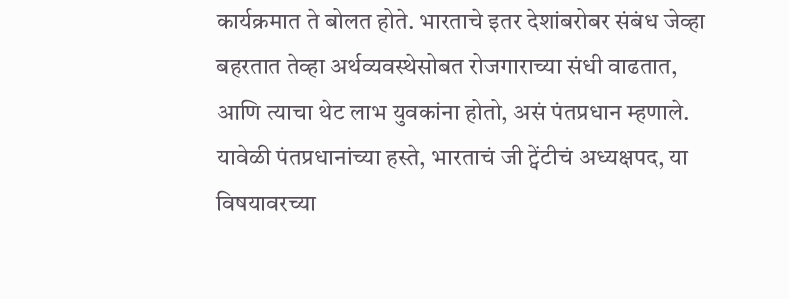कार्यक्रमात ते बोलत होते. भारताचे इतर देशांबरोबर संबंध जेव्हा बहरतात तेव्हा अर्थव्यवस्थेसोबत रोजगाराच्या संधी वाढतात, आणि त्याचा थेट लाभ युवकांना होतो, असं पंतप्रधान म्हणाले. यावेळी पंतप्रधानांच्या हस्ते, भारताचं जी ट्वेंटीचं अध्यक्षपद, या विषयावरच्या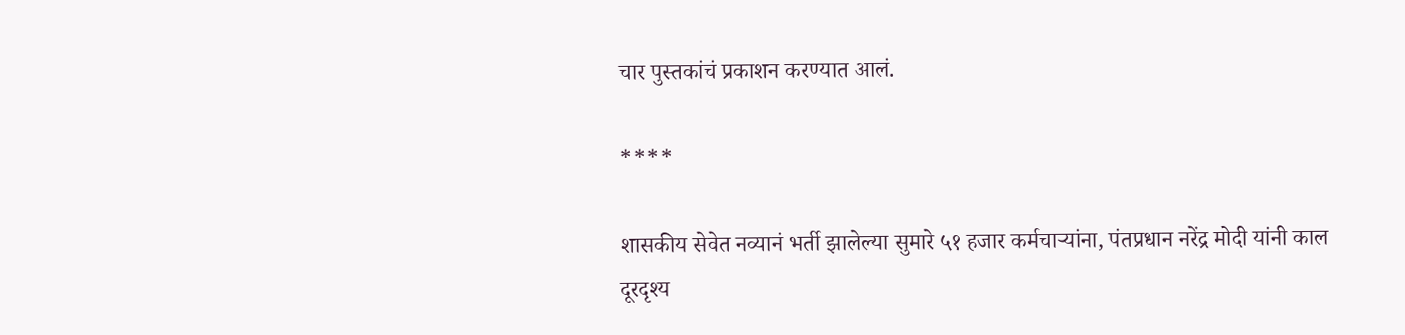चार पुस्तकांचं प्रकाशन करण्यात आलं.

****

शासकीय सेवेत नव्यानं भर्ती झालेल्या सुमारे ५१ हजार कर्मचाऱ्यांना, पंतप्रधान नरेंद्र मोदी यांनी काल दूरदृश्य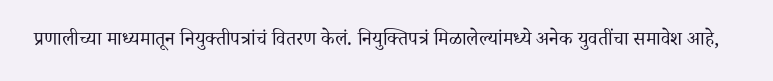प्रणालीच्या माध्यमातून नियुक्तीपत्रांचं वितरण केलं. नियुक्तिपत्रं मिळालेल्यांमध्ये अनेक युवतींचा समावेश आहे,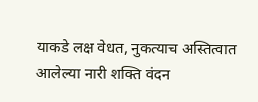याकडे लक्ष वेधत, नुकत्याच अस्तित्वात आलेल्या नारी शक्ति वंदन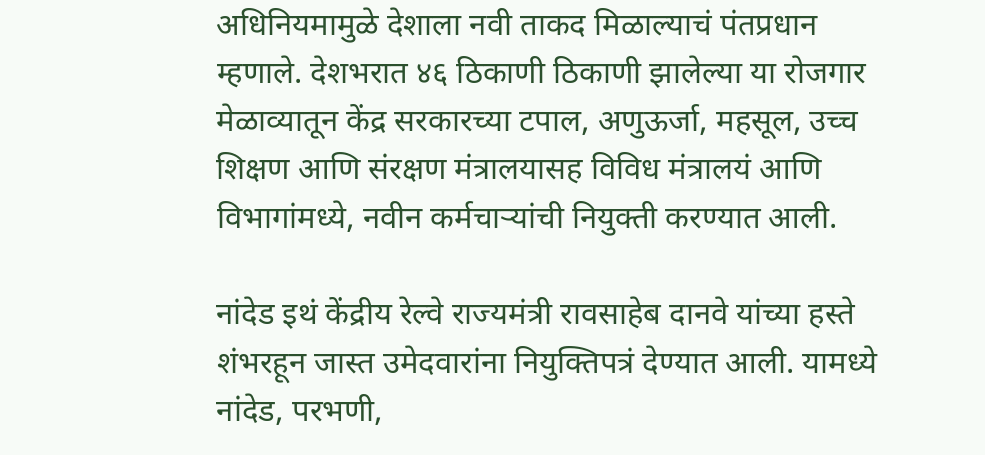अधिनियमामुळे देशाला नवी ताकद मिळाल्याचं पंतप्रधान म्हणाले. देशभरात ४६ ठिकाणी ठिकाणी झालेल्या या रोजगार मेळाव्यातून केंद्र सरकारच्या टपाल, अणुऊर्जा, महसूल, उच्च शिक्षण आणि संरक्षण मंत्रालयासह विविध मंत्रालयं आणि विभागांमध्ये, नवीन कर्मचाऱ्यांची नियुक्ती करण्यात आली.

नांदेड इथं केंद्रीय रेल्वे राज्यमंत्री रावसाहेब दानवे यांच्या हस्ते शंभरहून जास्त उमेदवारांना नियुक्तिपत्रं देण्यात आली. यामध्‍ये नांदेड, परभणी,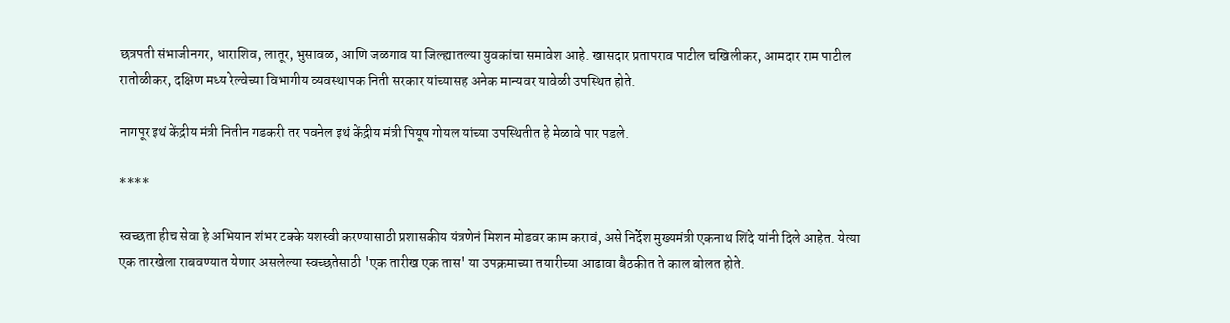छत्रपती संभाजीनगर, धाराशिव, लातूर, भुसावळ, आणि जळगाव या जिल्ह्यातल्या युवकांचा समावेश आहे. खासदार प्रतापराव पाटील चखिलीकर, आमदार राम पाटील रातोळीकर, दक्ष‍िण मध्‍य रेल्‍वेच्‍या विभागीय व्‍यवस्‍थापक निती सरकार यांच्यासह अनेक मान्यवर यावेळी उपस्थित होते.

नागपूर इथं केंद्रीय मंत्री नितीन गडकरी तर पवनेल इथं केंद्रीय मंत्री पियूष गोयल यांच्या उपस्थितीत हे मेळावे पार पडले.

****

स्वच्छता हीच सेवा हे अभियान शंभर टक्के यशस्वी करण्यासाठी प्रशासकीय यंत्रणेनं मिशन मोडवर काम करावं, असे निर्देश मुख्यमंत्री एकनाथ शिंदे यांनी दिले आहेत. येत्या एक तारखेला राबवण्यात येणार असलेल्या स्वच्छतेसाठी 'एक तारीख एक तास' या उपक्रमाच्या तयारीच्या आढावा बैठकीत ते काल बोलत होते.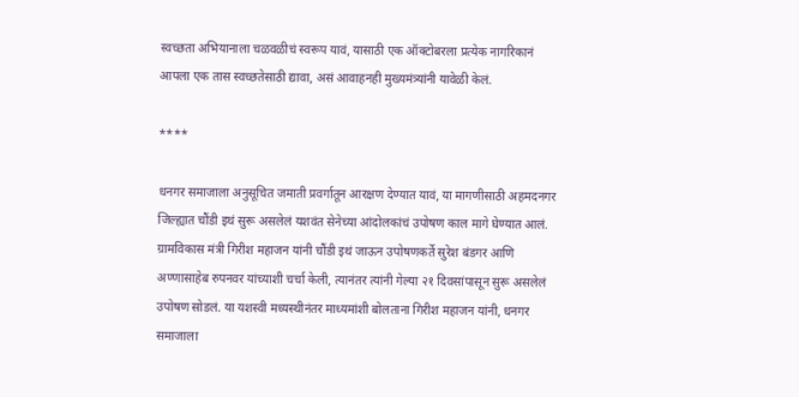स्वच्छता अभियानाला चळवळीचं स्वरूप यावं, यासाठी एक ऑक्टोबरला प्रत्येक नागरिकानं आपला एक तास स्वच्छतेसाठी द्यावा, असं आवाहनही मुख्यमंत्र्यांनी यावेळी केलं.

****

धनगर समाजाला अनुसूचित जमाती प्रवर्गातून आरक्षण देण्यात यावं, या मागणीसाठी अहमदनगर जिल्ह्यात चौंडी इथं सुरू असलेलं यशवंत सेनेच्या आंदोलकांचं उपोषण काल मागे घेण्यात आलं. ग्रामविकास मंत्री गिरीश महाजन यांनी चौंडी इथं जाऊन उपोषणकर्ते सुरेश बंडगर आणि अण्णासाहेब रुपनवर यांच्याशी चर्चा केली, त्यानंतर त्यांनी गेल्या २१ दिवसांपासून सुरू असलेलं उपोषण सोडलं. या यशस्वी मध्यस्थीनंतर माध्यमांशी बोलताना गिरीश महाजन यांनी, धनगर समाजाला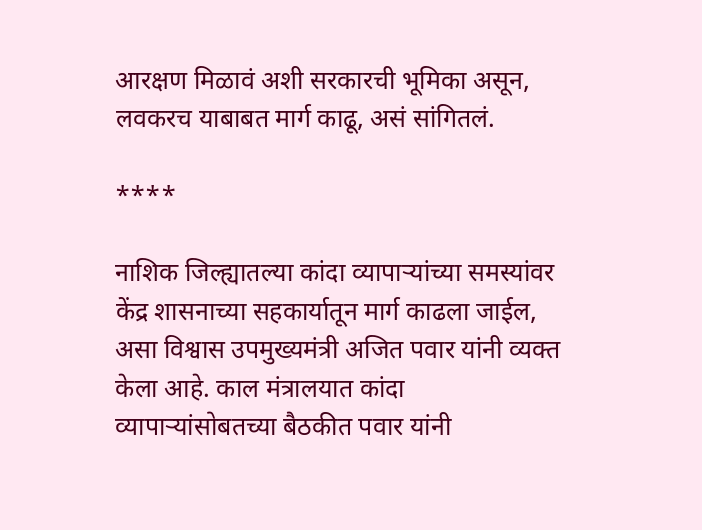आरक्षण मिळावं अशी सरकारची भूमिका असून, लवकरच याबाबत मार्ग काढू, असं सांगितलं.

****

नाशिक जिल्ह्यातल्या कांदा व्यापाऱ्यांच्या समस्यांवर केंद्र शासनाच्या सहकार्यातून मार्ग काढला जाईल, असा विश्वास उपमुख्यमंत्री अजित पवार यांनी व्यक्त केला आहे. काल मंत्रालयात कांदा व्यापाऱ्यांसोबतच्या बैठकीत पवार यांनी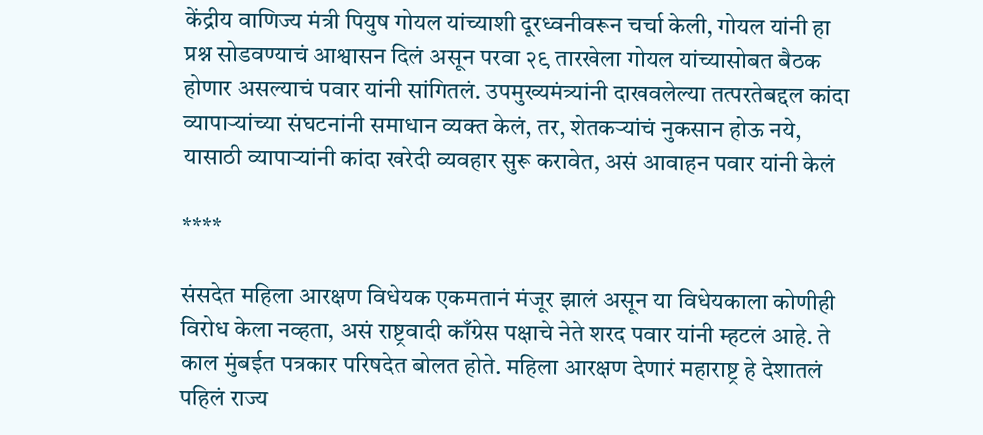केंद्रीय वाणिज्य मंत्री पियुष गोयल यांच्याशी दूरध्वनीवरून चर्चा केली, गोयल यांनी हा प्रश्न सोडवण्याचं आश्वासन दिलं असून परवा २९ तारखेला गोयल यांच्यासोबत बैठक होणार असल्याचं पवार यांनी सांगितलं. उपमुख्यमंत्र्यांनी दाखवलेल्या तत्परतेबद्दल कांदा व्यापाऱ्यांच्या संघटनांनी समाधान व्यक्त केलं, तर, शेतकऱ्यांचं नुकसान होऊ नये, यासाठी व्यापाऱ्यांनी कांदा खरेदी व्यवहार सुरू करावेत, असं आवाहन पवार यांनी केलं

****

संसदेत महिला आरक्षण विधेयक एकमतानं मंजूर झालं असून या विधेयकाला कोणीही विरोध केला नव्हता, असं राष्ट्रवादी काँग्रेस पक्षाचे नेते शरद पवार यांनी म्हटलं आहे. ते काल मुंबईत पत्रकार परिषदेत बोलत होते. महिला आरक्षण देणारं महाराष्ट्र हे देशातलं पहिलं राज्य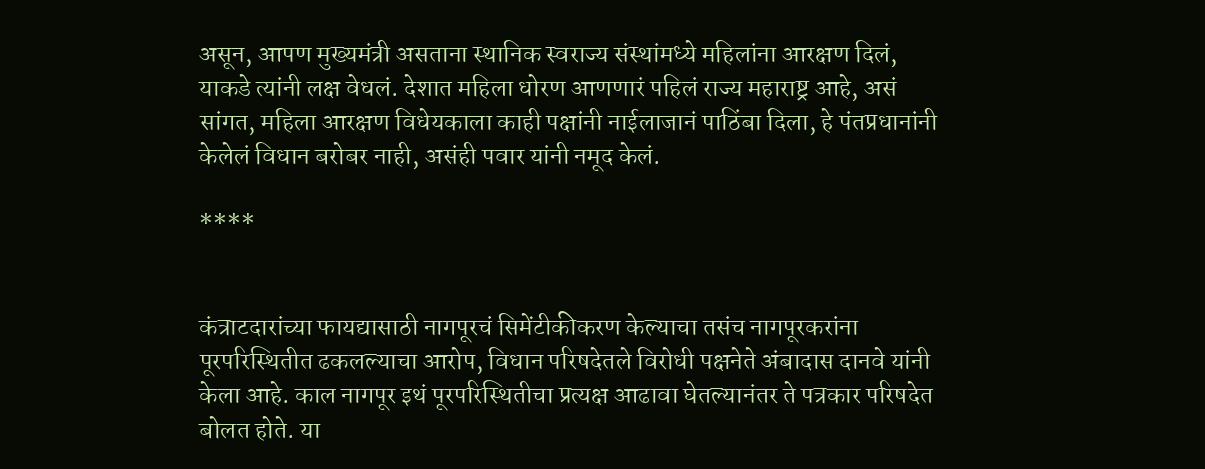असून, आपण मुख्यमंत्री असताना स्थानिक स्वराज्य संस्थांमध्ये महिलांना आरक्षण दिलं, याकडे त्यांनी लक्ष वेधलं. देशात महिला धोरण आणणारं पहिलं राज्य महाराष्ट्र आहे, असं सांगत, महिला आरक्षण विधेयकाला काही पक्षांनी नाईलाजानं पाठिंबा दिला, हे पंतप्रधानांनी केलेलं विधान बरोबर नाही, असंही पवार यांनी नमूद केलं.

****


कंत्राटदारांच्या फायद्यासाठी नागपूरचं सिमेंटीकीकरण केल्याचा तसंच नागपूरकरांना पूरपरिस्थितीत ढकलल्याचा आरोप, विधान परिषदेतले विरोधी पक्षनेते अंबादास दानवे यांनी केला आहे. काल नागपूर इथं पूरपरिस्थितीचा प्रत्यक्ष आढावा घेतल्यानंतर ते पत्रकार परिषदेत बोलत होते. या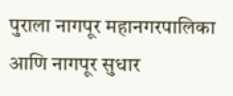पुराला नागपूर महानगरपालिका आणि नागपूर सुधार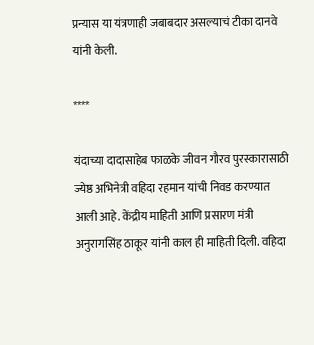प्रन्यास या यंत्रणाही जबाबदार असल्याचं टीका दानवे यांनी केली.

****

यंदाच्या दादासाहेब फाळके जीवन गौरव पुरस्कारासाठी ज्येष्ठ अभिनेत्री वहिदा रहमान यांची निवड करण्यात आली आहे. केंद्रीय माहिती आणि प्रसारण मंत्री अनुरागसिंह ठाकूर यांनी काल ही माहिती दिली. वहिदा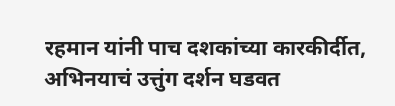रहमान यांनी पाच दशकांच्या कारकीर्दीत, अभिनयाचं उत्तुंग दर्शन घडवत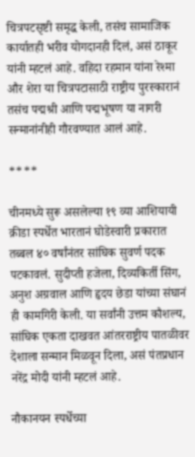चित्रपटसृष्टी समृद्ध केली, तसंच सामाजिक कार्यातही भरीव योगदानही दिलं, असं ठाकूर यांनी म्हटलं आहे. वहिदा रहमान यांना रेश्मा और शेरा या चित्रपटासाठी राष्ट्रीय पुरस्कारानं तसंच पद्मश्री आणि पद्मभूषण या नागरी सन्मानांनीही गौरवण्यात आलं आहे.

****

चीनमध्ये सुरू असलेल्या १९ व्या आशियायी क्रीडा स्पर्धेत भारतानं घोडेस्वारी प्रकारात तब्बल ४० वर्षांनंतर सांघिक सुवर्ण पदक पटकावलं. सुदीप्ती हजेला, दिव्यकिर्ती सिंग, अनुश अग्रवाल आणि हृदय छेडा यांच्या संघानं ही कामगिरी केली. या सर्वांनी उत्तम कौशल्य, सांघिक एकता दाखवत आंतरराष्ट्रीय पातळीवर देशाला सन्मान मिळवून दिला, असं पंतप्रधान नरेंद्र मोदी यांनी म्हटलं आहे.

नौकानयन स्पर्धेच्या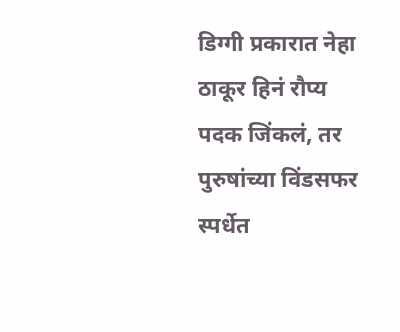डिग्गी प्रकारात नेहा ठाकूर हिनं रौप्य पदक जिंकलं, तर पुरुषांच्या विंडसफर स्पर्धेत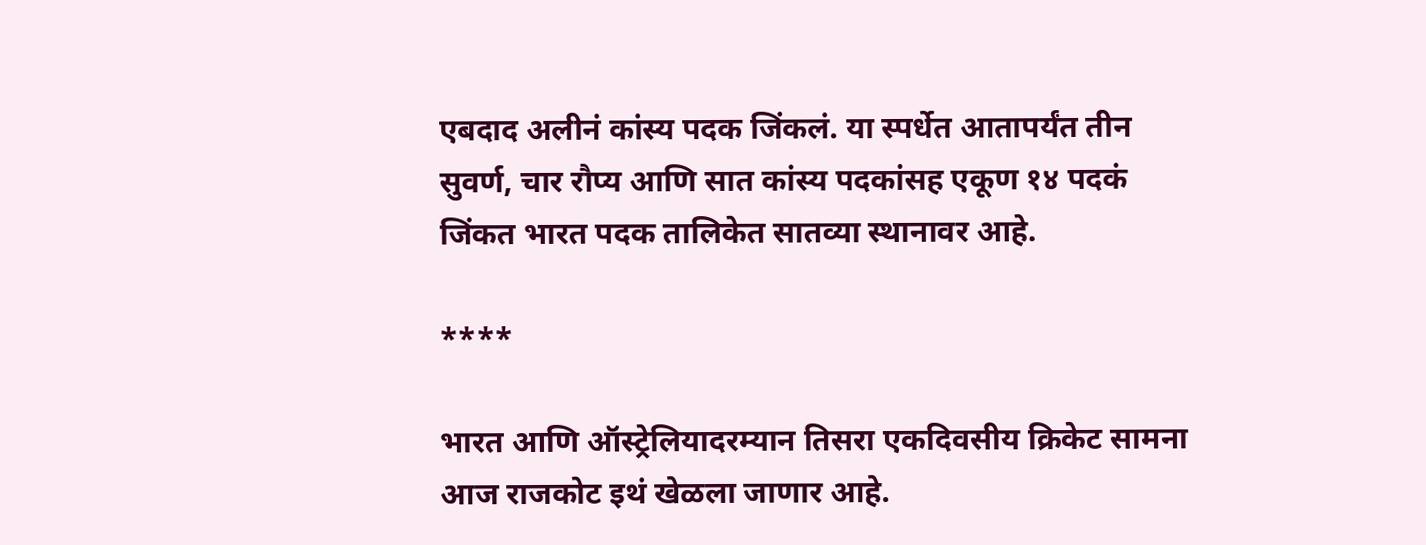एबदाद अलीनं कांस्य पदक जिंकलं. या स्पर्धेत आतापर्यंत तीन सुवर्ण, चार रौप्य आणि सात कांस्य पदकांसह एकूण १४ पदकं जिंकत भारत पदक तालिकेत सातव्या स्थानावर आहे.

****

भारत आणि ऑस्ट्रेलियादरम्यान तिसरा एकदिवसीय क्रिकेट सामना आज राजकोट इथं खेळला जाणार आहे.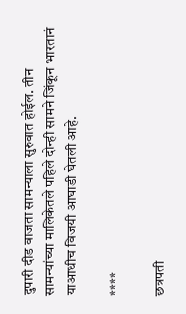दुपारी दीड वाजता सामन्याला सुरुवात होईल. तीन सामन्यांच्या मालिकेतले पहिले दोन्ही सामने जिंकून भारतानं याआधीच विजयी आघाडी घेतली आहे.

****

छत्रपती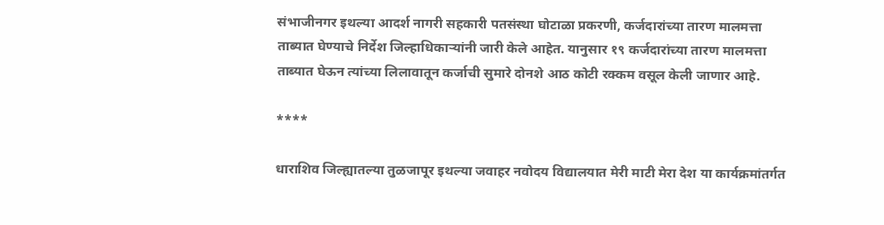संभाजीनगर इथल्या आदर्श नागरी सहकारी पतसंस्था घोटाळा प्रकरणी, कर्जदारांच्या तारण मालमत्ता ताब्यात घेण्याचे निर्देश जिल्हाधिकाऱ्यांनी जारी केले आहेत. यानुसार १९ कर्जदारांच्या तारण मालमत्ता ताब्यात घेऊन त्यांच्या लिलावातून कर्जाची सुमारे दोनशे आठ कोटी रक्कम वसूल केली जाणार आहे.

****

धाराशिव जिल्ह्यातल्या तुळजापूर इथल्या जवाहर नवोदय विद्यालयात मेरी माटी मेरा देश या कार्यक्रमांतर्गत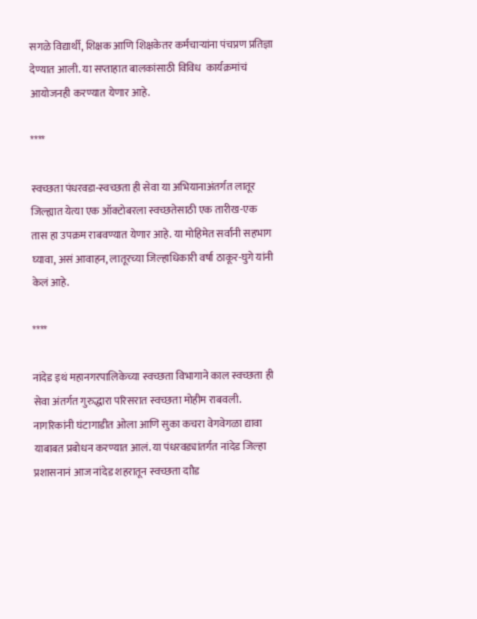सगळे विद्यार्थी, शिक्षक आणि शिक्षकेतर कर्मचाऱ्यांना पंचप्रण प्रतिज्ञा देण्यात आली. या सप्ताहात बालकांसाठी विविध  कार्यक्रमांचं आयोजनही करण्यात येणार आहे.

****

स्वच्छता पंधरवडा-स्वच्छता ही सेवा या अभियानाअंतर्गत लातूर जिल्ह्यात येत्या एक ऑक्टोबरला स्वच्छतेसाठी एक तारीख-एक तास हा उपक्रम राबवण्यात येणार आहे. या मोहिमेत सर्वांनी सहभाग घ्यावा, असं आवाहन, लातूरच्या जिल्हाधिकारी वर्षा ठाकूर-घुगे यांनी केलं आहे.

****

नांदेड इथं महानगरपालिकेच्या स्वच्छता विभागाने काल स्वच्छता ही सेवा अंतर्गत गुरुद्धारा परिसरात स्वच्छता मोहीम राबवली. नागरिकांनी घंटागाडीत ओला आणि सुका कचरा वेगवेगळा द्यावा याबाबत प्रबोधन करण्यात आलं. या पंधरवड्यांतर्गत नांदेड जिल्हा प्रशासनानं आज नांदेड शहरातून स्वच्छता दाौड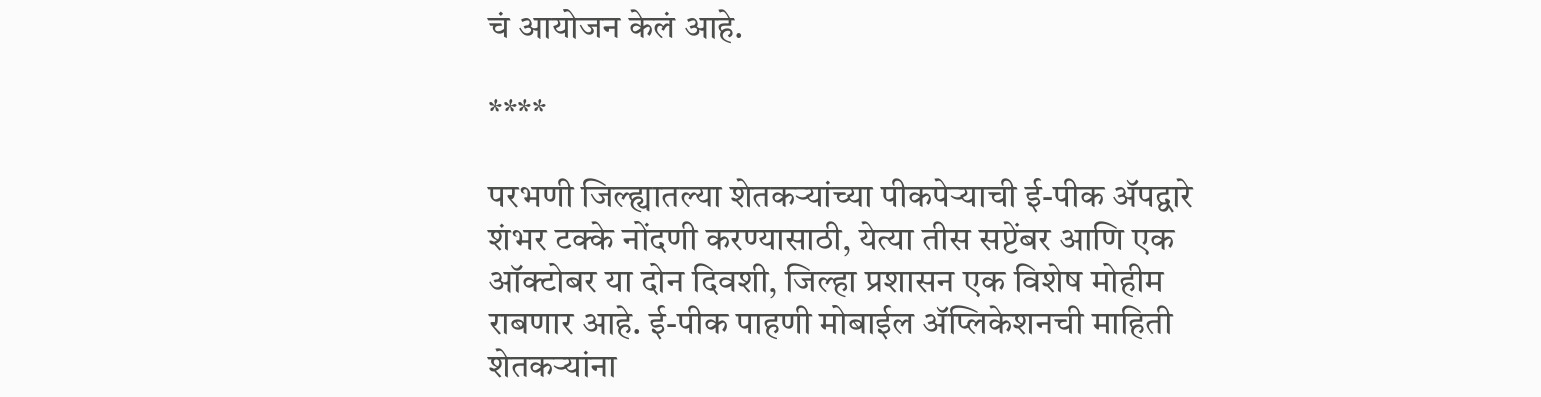चं आयोजन केलं आहे.

****

परभणी जिल्ह्यातल्या शेतकऱ्यांच्या पीकपेऱ्याची ई-पीक ॲपद्वारे शंभर टक्के नोंदणी करण्यासाठी, येत्या तीस सप्टेंबर आणि एक ऑक्टोबर या दोन दिवशी, जिल्हा प्रशासन एक विशेष मोहीम राबणार आहे. ई-पीक पाहणी मोबाईल ॲप्लिकेशनची माहिती शेतकऱ्यांना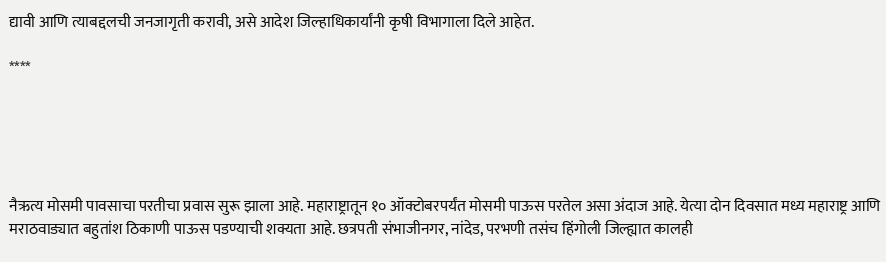द्यावी आणि त्याबद्दलची जनजागृती करावी, असे आदेश जिल्हाधिकार्यांनी कृषी विभागाला दिले आहेत.

****





नैऋत्य मोसमी पावसाचा परतीचा प्रवास सुरू झाला आहे. महाराष्ट्रातून १० ऑक्टोबरपर्यंत मोसमी पाऊस परतेल असा अंदाज आहे. येत्या दोन दिवसात मध्य महाराष्ट्र आणि मराठवाड्यात बहुतांश ठिकाणी पाऊस पडण्याची शक्यता आहे. छत्रपती संभाजीनगर, नांदेड, परभणी तसंच हिंगोली जिल्ह्यात कालही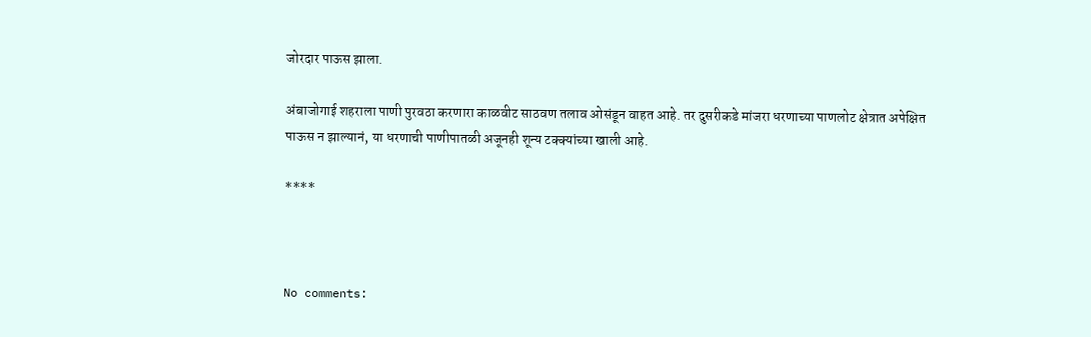जोरदार पाऊस झाला.

अंबाजोगाई शहराला पाणी पुरवठा करणारा काळवीट साठवण तलाव ओसंडून वाहत आहे. तर दुसरीकडे मांजरा धरणाच्या पाणलोट क्षेत्रात अपेक्षित पाऊस न झाल्यानं, या धरणाची पाणीपातळी अजूनही शून्य टक्क्यांच्या खाली आहे.

****



No comments: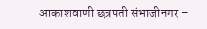आकाशवाणी छत्रपती संभाजीनगर –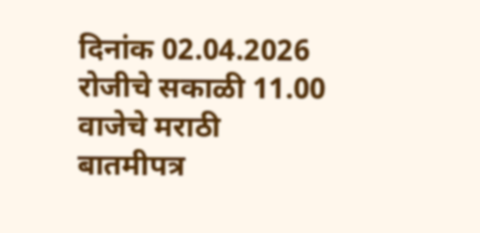दिनांक 02.04.2026 रोजीचे सकाळी 11.00 वाजेचे मराठी बातमीपत्र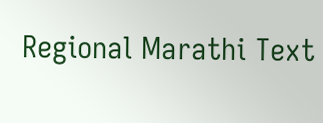Regional Marathi Text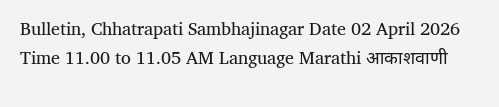Bulletin, Chhatrapati Sambhajinagar Date 02 April 2026 Time 11.00 to 11.05 AM Language Marathi आकाशवाणी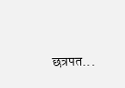छत्रपत...